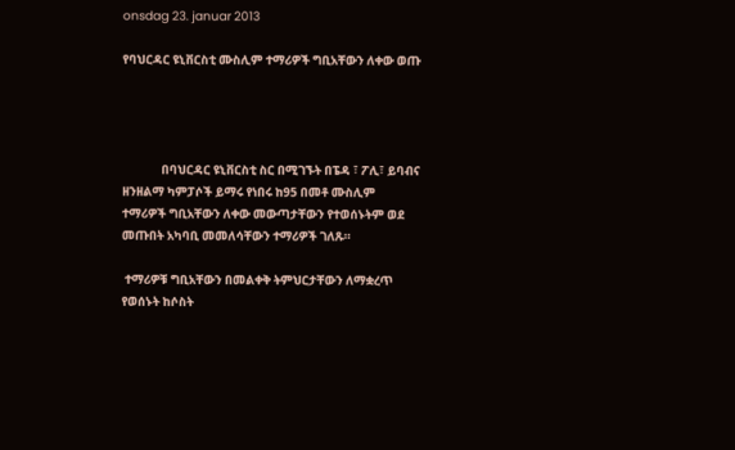onsdag 23. januar 2013

የባህርዳር ዩኒቨርስቲ ሙስሊም ተማሪዎች ግቢአቸውን ለቀው ወጡ




             በባህርዳር ዩኒቨርስቲ ስር በሚገኙት በፔዳ ፣ ፖሊ፣ ይባብና ዘንዘልማ ካምፓሶች ይማሩ የነበሩ ከ95 በመቶ ሙስሊም ተማሪዎች ግቢአቸውን ለቀው መውጣታቸውን የተወሰኑትም ወደ መጡበት አካባቢ መመለሳቸውን ተማሪዎች ገለጹ።

 ተማሪዎቹ ግቢአቸውን በመልቀቅ ትምህርታቸውን ለማቋረጥ የወሰኑት ከሶስት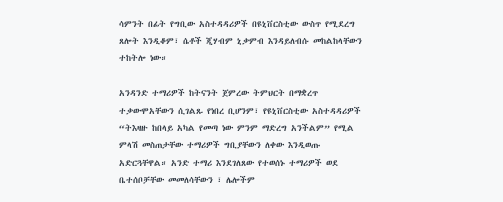ሳምንት በፊት የግቢው አስተዳዳሪዎች በዩኒቨርስቲው ውስጥ የሚደረግ ጸሎት እንዲቆም፣ ሴቶች ጂሃብም ኒቃምብ እንዳይለብሱ መከልከላቸውን ተከትሎ ነው።

አንዳንድ ተማሪዎች ከትናንት ጀምረው ትምህርት በማቋረጥ ተቃውሞአቸውን ሲገልጹ የነበረ ቢሆንም፣ የዩኒቨርስቲው አስተዳዳሪዎች “ትእዛዙ ከበላይ አካል የመጣ ነው ምንም ማድረግ አንችልም” የሚል ምላሽ መስጠታቸው ተማሪዎች ግቢያቸውን ለቀው እንዲወጡ አድርጓቸዋል። አንድ ተማሪ እንደገለጸው የተወሰኑ ተማሪዎች ወደ ቤተሰቦቻቸው መመለሳቸውን ፣ ሌሎችም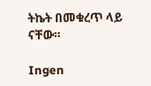ትኬት በመቁረጥ ላይ ናቸው።

Ingen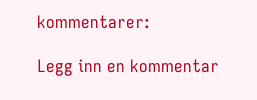kommentarer:

Legg inn en kommentar